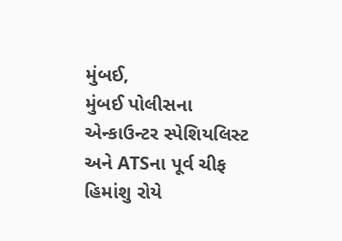મુંબઈ,
મુંબઈ પોલીસના એન્કાઉન્ટર સ્પેશિયલિસ્ટ અને ATSના પૂર્વ ચીફ હિમાંશુ રોયે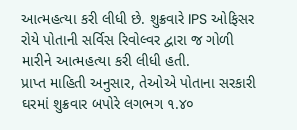આત્મહત્યા કરી લીધી છે. શુક્રવારે IPS ઓફિસર રોયે પોતાની સર્વિસ રિવોલ્વર દ્વારા જ ગોળી મારીને આત્મહત્યા કરી લીધી હતી.
પ્રાપ્ત માહિતી અનુસાર, તેઓએ પોતાના સરકારી ઘરમાં શુક્રવાર બપોરે લગભગ ૧.૪૦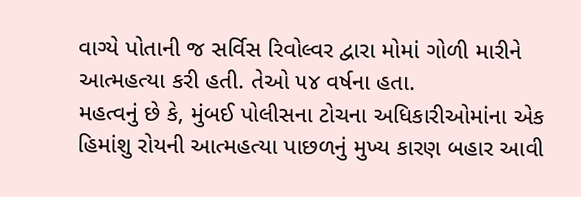વાગ્યે પોતાની જ સર્વિસ રિવોલ્વર દ્વારા મોમાં ગોળી મારીને આત્મહત્યા કરી હતી. તેઓ ૫૪ વર્ષના હતા.
મહત્વનું છે કે, મુંબઈ પોલીસના ટોચના અધિકારીઓમાંના એક હિમાંશુ રોયની આત્મહત્યા પાછળનું મુખ્ય કારણ બહાર આવી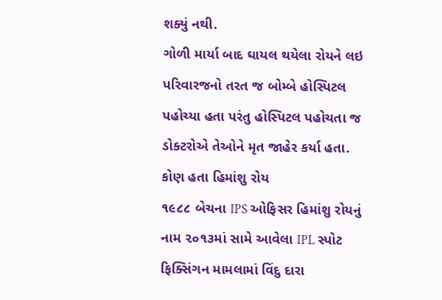શક્યું નથી.
ગોળી માર્યા બાદ ઘાયલ થયેલા રોયને લઇ પરિવારજનો તરત જ બોમ્બે હોસ્પિટલ પહોચ્યા હતા પરંતુ હોસ્પિટલ પહોચતા જ ડોક્ટરોએ તેઓને મૃત જાહેર કર્યા હતા.
કોણ હતા હિમાંશુ રોય
૧૯૮૮ બેચના IPS ઓફિસર હિમાંશુ રોયનું નામ ૨૦૧૩માં સામે આવેલા IPL સ્પોટ ફિક્સિંગન મામલામાં વિંદુ દારા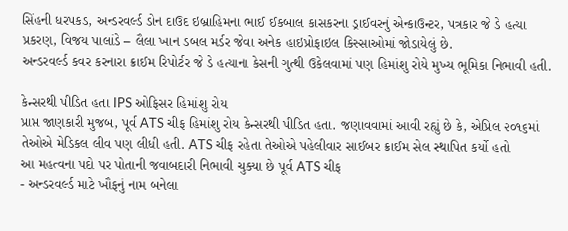સિંહની ધરપકડ, અન્ડરવર્લ્ડ ડોન દાઉદ ઇબ્રાહિમના ભાઈ ઈકબાલ કાસકરના ડ્રાઈવરનું એન્કાઉન્ટર, પત્રકાર જે ડે હત્યા પ્રકરણ, વિજય પાલાંડે – લૈલા ખાન ડબલ મર્ડર જેવા અનેક હાઇપ્રોફાઇલ કિસ્સાઓમાં જોડાયેલું છે.
અન્ડરવર્લ્ડ કવર કરનારા ક્રાઈમ રિપોર્ટર જે ડે હત્યાના કેસની ગુત્થી ઉકેલવામાં પણ હિમાંશુ રોયે મુખ્ય ભૂમિકા નિભાવી હતી.

કેન્સરથી પીડિત હતા IPS ઓફિસર હિમાંશુ રોય
પ્રાપ્ત જાણકારી મુજબ, પૂર્વ ATS ચીફ હિમાંશુ રોય કેન્સરથી પીડિત હતા. જણાવવામાં આવી રહ્યું છે કે, એપ્રિલ ૨૦૧૬માં તેઓએ મેડિકલ લીવ પણ લીધી હતી. ATS ચીફ રહેતા તેઓએ પહેલીવાર સાઈબર ક્રાઈમ સેલ સ્થાપિત કર્યો હતો
આ મહત્વના પદો પર પોતાની જવાબદારી નિભાવી ચુક્યા છે પૂર્વ ATS ચીફ
- અન્ડરવર્લ્ડ માટે ખૌફનું નામ બનેલા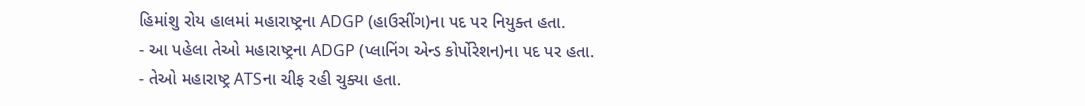હિમાંશુ રોય હાલમાં મહારાષ્ટ્રના ADGP (હાઉસીંગ)ના પદ પર નિયુક્ત હતા.
- આ પહેલા તેઓ મહારાષ્ટ્રના ADGP (પ્લાનિંગ એન્ડ કોર્પોરેશન)ના પદ પર હતા.
- તેઓ મહારાષ્ટ્ર ATSના ચીફ રહી ચુક્યા હતા.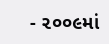- ૨૦૦૯માં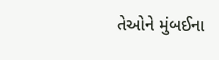તેઓને મુંબઈના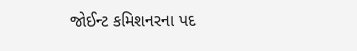જોઈન્ટ કમિશનરના પદ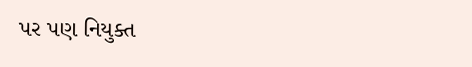પર પણ નિયુક્ત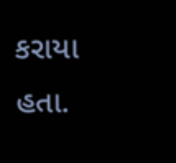કરાયા હતા.